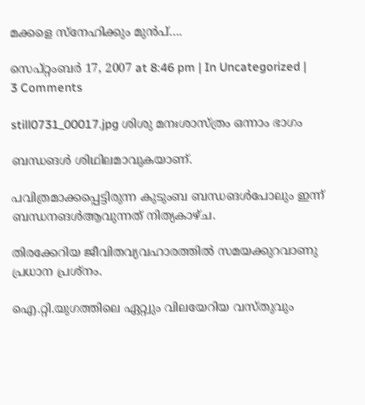മക്കളെ സ്നേഹിക്കും മുന്‍പ്….

സെപ്റ്റംബര്‍ 17, 2007 at 8:46 pm | In Uncategorized | 3 Comments

still0731_00017.jpg ശിശു മനഃശാസ്ത്രം ഒന്നാം ഭാഗം

ബന്ധങള്‍ ശിഥിലമാവുകയാണ്.

പവിത്രമാക്കപ്പെട്ടിരുന്ന കുടുംബ ബന്ധങള്‍പോലും ഇന്ന് ബന്ധനങള്‍ആവുന്നത് നിത്യകാഴ്ച.

തിരക്കേറിയ ജീവിതവ്യവഹാരത്തില്‍ സമയക്കുറവാണു പ്രധാന പ്രശ്നം.

ഐ.റ്റി.യുഗത്തിലെ ഏറ്റ്വും വിലയേറിയ വസ്തുവും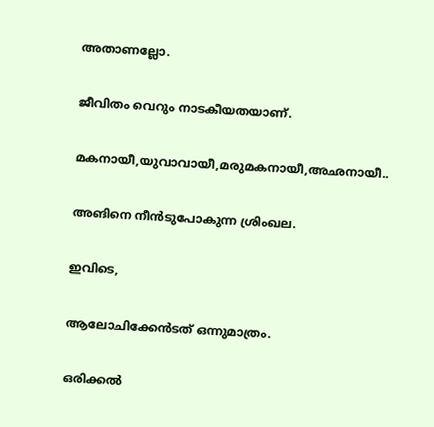അതാണല്ലോ.

ജീവിതം വെറും നാടകീയതയാണ്.

മകനായീ,യുവാവായീ,മരുമകനായീ,അഛനായീ..

അങിനെ നീന്‍ടുപോകുന്ന ശ്രിംഖല.

ഇവിടെ,

ആലോചിക്കേന്‍ടത് ഒന്നുമാത്രം.

ഒരിക്കല്‍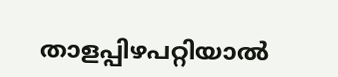താളപ്പിഴപറ്റിയാല്‍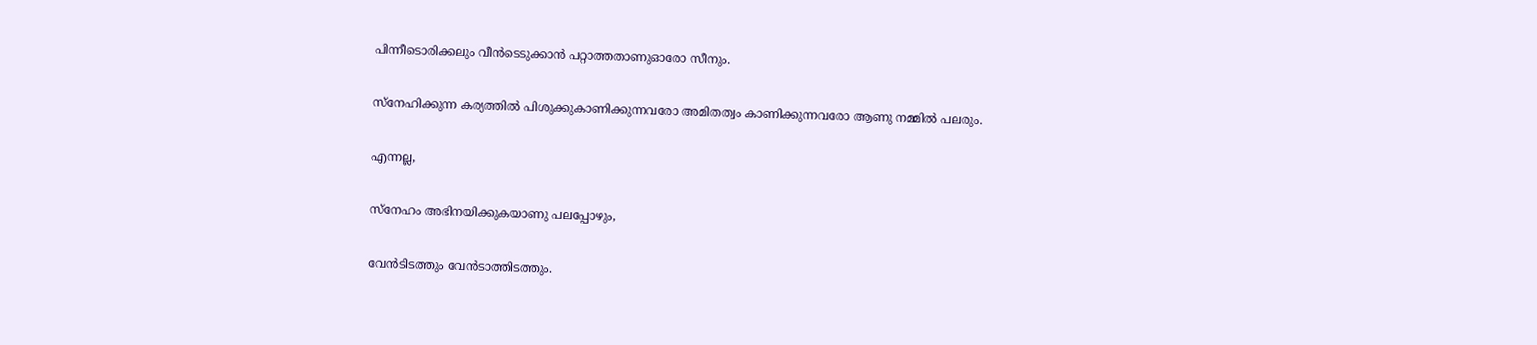പിന്നീടൊരിക്കലും വീന്‍ടെടുക്കാന്‍ പറ്റാത്തതാണുഓരോ സീനും.

സ്നേഹിക്കുന്ന കര്യത്തില്‍ പിശുക്കുകാണിക്കുന്നവരോ അമിതത്വം കാണിക്കുന്നവരോ ആണു നമ്മില്‍ പലരും.

എന്നല്ല,

സ്നേഹം അഭിനയിക്കുകയാണു പലപ്പോഴും,

വേന്‍ടിടത്തും വേന്‍ടാത്തിടത്തും.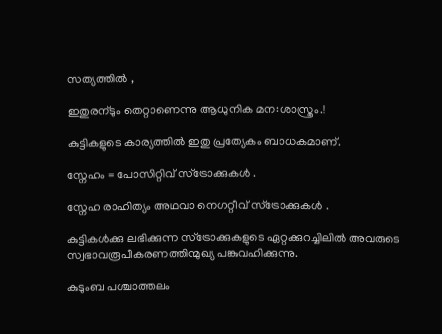സത്യത്തില്‍ ,

ഇതുരന്ടും തെറ്റാണെന്നു ആധുനിക മന:ശാസ്ത്രം.!

കുട്ടികളുടെ കാര്യത്തില്‍ ഇതു പ്രത്യേകം ബാധകമാണ്.

സ്നേഹം = പോസിറ്റിവ് സ്ട്രോക്കുകള്‍ .

സ്നേഹ രാഹിത്യം അഥവാ നെഗറ്റീവ് സ്ട്രോക്കുകള്‍ .

കുട്ടികള്‍ക്കു ലഭിക്കുന്ന സ്ട്രോക്കുകളുടെ ഏറ്റക്കുറച്ചിലില്‍ അവരുടെ സ്വഭാവരൂപീകരണത്തിന്മുഖ്യ പങ്കുവഹിക്കുന്നു.

കുടുംബ പശ്ചാത്തലം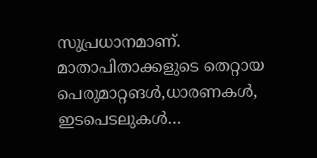സുപ്രധാനമാണ്. മാതാപിതാക്കളുടെ തെറ്റായ പെരുമാറ്റങള്‍,ധാരണകള്‍, ഇടപെടലുകള്‍…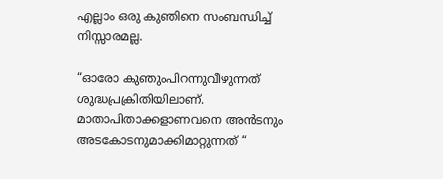എല്ലാം ഒരു കുഞിനെ സംബന്ധിച്ച് നിസ്സാരമല്ല.

“ഓരോ കുഞുംപിറന്നുവീഴുന്നത് ശുദ്ധപ്രക്രിതിയിലാണ്. മാതാപിതാക്കളാണവനെ അന്‍ടനും അടകോടനുമാക്കിമാറ്റുന്നത് “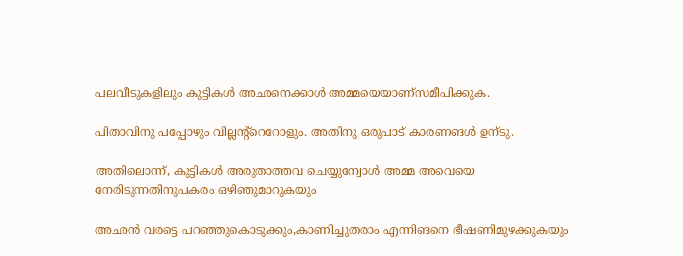പലവീടുകളിലും കുട്ടികള്‍ അഛനെക്കാള്‍ അമ്മയെയാണ്സമീപിക്കുക.

പിതാവിനു പപ്പോഴും വില്ലന്‍റ്റെറോളും. അതിനു ഒരുപാട് കാരണങള്‍ ഉന്ടു.

അതിലൊന്ന്, കുട്ടികള്‍ അരുതാത്തവ ചെയ്യുന്വോള്‍ അമ്മ അവെയെ നേരിടുന്നതിനുപകരം ഒഴിഞുമാറുകയും

അഛന്‍ വരട്ടെ പറഞ്ഞുകൊടുക്കും,കാണിച്ചുതരാം എന്നിങനെ ഭീഷണിമുഴക്കുകയും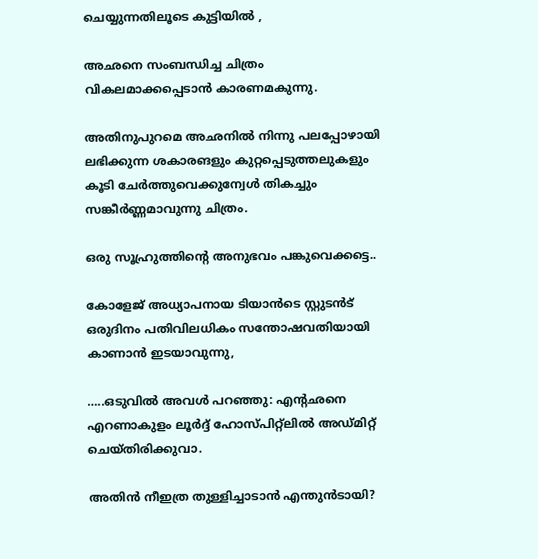ചെയ്യുന്നതിലൂടെ കുട്ടിയില്‍ ,

അഛനെ സംബന്ധിച്ച ചിത്രം വികലമാക്കപ്പെടാന്‍ കാരണമകുന്നു.

അതിനുപുറമെ അഛനില്‍ നിന്നു പലപ്പോഴായി ലഭിക്കുന്ന ശകാരങളും കുറ്റപ്പെടുത്തലുകളും കൂടി ചേര്‍ത്തുവെക്കുന്വേള്‍ തികച്ചും സങ്കീര്‍ണ്ണമാവുന്നു ചിത്രം.

ഒരു സൂഹ്രുത്തിന്‍റെ അനുഭവം പങ്കുവെക്കട്ടെ..

കോളേജ് അധ്യാപനായ ടിയാന്‍ടെ സ്റ്റുടന്‍ട് ഒരുദിനം പതിവിലധികം സന്തോഷവതിയായി കാണാന്‍ ഇടയാവുന്നു,

…..ഒടുവില്‍ അവള്‍ പറഞ്ഞു: എന്‍റഛനെ എറണാകുളം ലൂര്‍ദ്ദ് ഹോസ്‌പിറ്റ്ലില്‍ അഡ്‌മിറ്റ് ചെയ്തിരിക്കുവാ.

അതിന്‍ നീഇത്ര തുള്ളിച്ചാടാന്‍ എന്തുന്‍ടായി?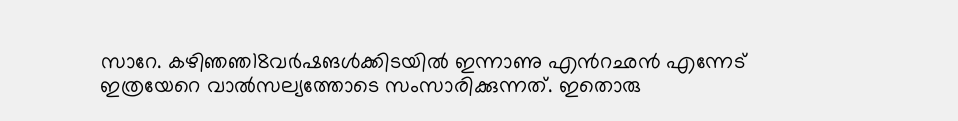സാറേ. കഴിഞഞ18വര്‍ഷങള്‍ക്കിടയില്‍ ഇന്നാണു എന്‍റഛന്‍ എന്നേട് ഇത്രയേറെ വാല്‍സല്യത്തോടെ സംസാരിക്കുന്നത്. ഇതൊരു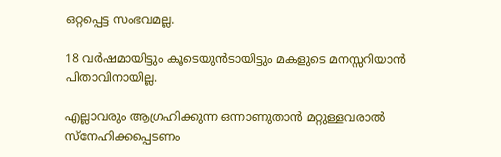ഒറ്റപ്പെട്ട സംഭവമല്ല.

18 വര്‍ഷമായിട്ടും കൂടെയുന്‍ടായിട്ടും മകളുടെ മനസ്സറിയാന്‍ പിതാവിനായില്ല.

എല്ലാവരും ആഗ്രഹിക്കുന്ന ഒന്നാണുതാന്‍ മറ്റുള്ളവരാല്‍ സ്നേഹിക്കപ്പെടണം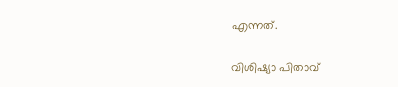എന്നത്.

വിശിഷ്യാ പിതാവ്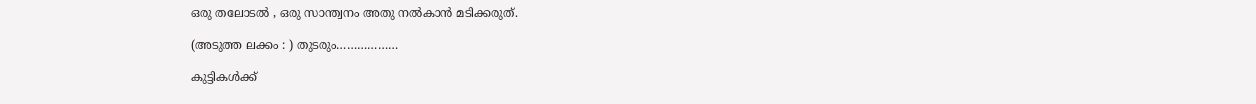ഒരു തലോടല്‍ , ഒരു സാന്ത്വനം അതു നല്‍കാന്‍ മടിക്കരുത്.

(അടുത്ത ലക്കം : ) തുടരും………………

കുട്ടികള്‍ക്ക്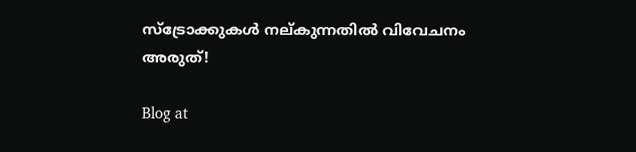സ്ട്രോക്കുകള്‍ നല്കുന്നതില്‍ വിവേചനം അരുത്!

Blog at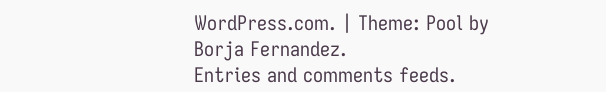WordPress.com. | Theme: Pool by Borja Fernandez.
Entries and comments feeds.